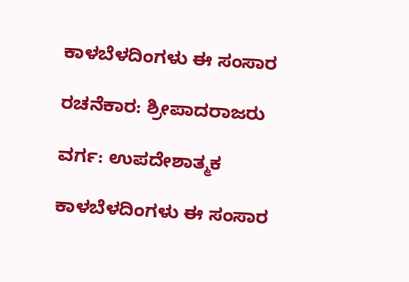ಕಾಳಬೆಳದಿಂಗಳು ಈ ಸಂಸಾರ

ರಚನೆಕಾರ: ಶ್ರೀಪಾದರಾಜರು

ವರ್ಗ: ಉಪದೇಶಾತ್ಮಕ

ಕಾಳಬೆಳದಿಂಗಳು ಈ ಸಂಸಾರ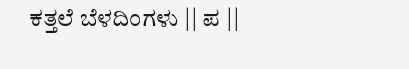ಕತ್ತಲೆ ಬೆಳದಿಂಗಳು || ಪ ||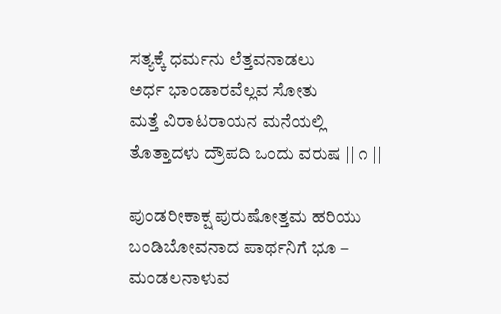ಸತ್ಯಕ್ಕೆ ಧರ್ಮನು ಲೆತ್ತವನಾಡಲು
ಅರ್ಧ ಭಾಂಡಾರವೆಲ್ಲವ ಸೋತು
ಮತ್ತೆ ವಿರಾಟರಾಯನ ಮನೆಯಲ್ಲಿ
ತೊತ್ತಾದಳು ದ್ರೌಪದಿ ಒಂದು ವರುಷ || ೧ ||

ಪುಂಡರೀಕಾಕ್ಷ ಪುರುಷೋತ್ತಮ ಹರಿಯು
ಬಂಡಿಬೋವನಾದ ಪಾರ್ಥನಿಗೆ ಭೂ –
ಮಂಡಲನಾಳುವ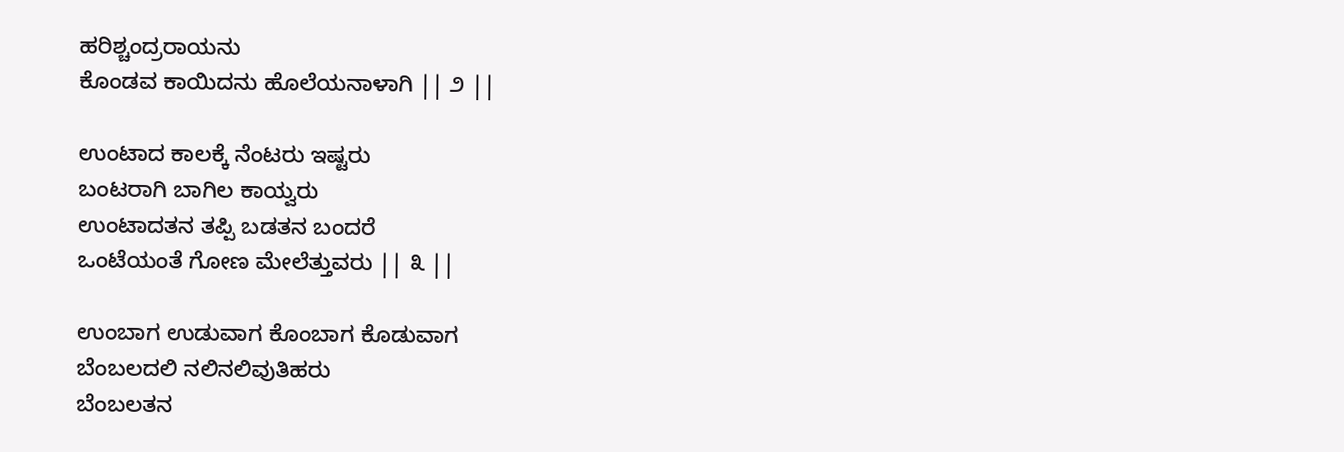ಹರಿಶ್ಚಂದ್ರರಾಯನು
ಕೊಂಡವ ಕಾಯಿದನು ಹೊಲೆಯನಾಳಾಗಿ || ೨ ||

ಉಂಟಾದ ಕಾಲಕ್ಕೆ ನೆಂಟರು ಇಷ್ಟರು
ಬಂಟರಾಗಿ ಬಾಗಿಲ ಕಾಯ್ವರು
ಉಂಟಾದತನ ತಪ್ಪಿ ಬಡತನ ಬಂದರೆ
ಒಂಟೆಯಂತೆ ಗೋಣ ಮೇಲೆತ್ತುವರು || ೩ ||

ಉಂಬಾಗ ಉಡುವಾಗ ಕೊಂಬಾಗ ಕೊಡುವಾಗ
ಬೆಂಬಲದಲಿ ನಲಿನಲಿವುತಿಹರು
ಬೆಂಬಲತನ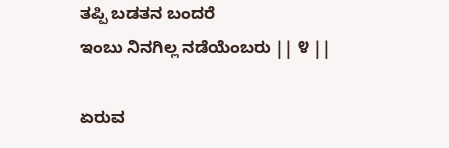ತಪ್ಪಿ ಬಡತನ ಬಂದರೆ
ಇಂಬು ನಿನಗಿಲ್ಲ ನಡೆಯೆಂಬರು || ೪ ||

ಏರುವ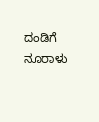ದಂಡಿಗೆ ನೂರಾಳು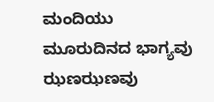ಮಂದಿಯು
ಮೂರುದಿನದ ಭಾಗ್ಯವು ಝಣಝಣವು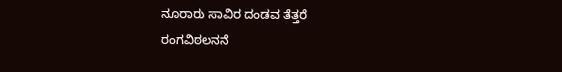ನೂರಾರು ಸಾವಿರ ದಂಡವ ತೆತ್ತರೆ
ರಂಗವಿಠಲನನೆ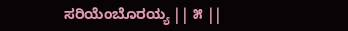ಸರಿಯೆಂಬೊರಯ್ಯ || ೫ ||